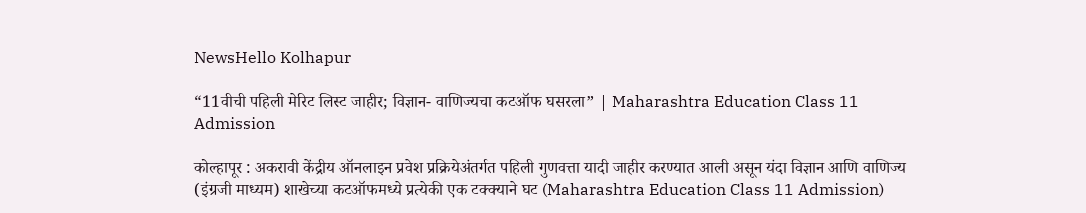NewsHello Kolhapur

“11वीची पहिली मेरिट लिस्ट जाहीर; विज्ञान- वाणिज्यचा कटऑफ घसरला” | Maharashtra Education Class 11 Admission

कोल्हापूर : अकरावी केंद्रीय ऑनलाइन प्रवेश प्रक्रियेअंतर्गत पहिली गुणवत्ता यादी जाहीर करण्यात आली असून यंदा विज्ञान आणि वाणिज्य (इंग्रजी माध्यम) शाखेच्या कटऑफमध्ये प्रत्येकी एक टक्क्याने घट (Maharashtra Education Class 11 Admission)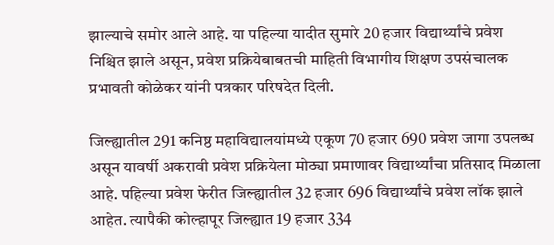झाल्याचे समोर आले आहे. या पहिल्या यादीत सुमारे 20 हजार विद्यार्थ्यांचे प्रवेश निश्चित झाले असून, प्रवेश प्रक्रियेबाबतची माहिती विभागीय शिक्षण उपसंचालक प्रभावती कोळेकर यांनी पत्रकार परिषदेत दिली.

जिल्ह्यातील 291 कनिष्ठ महाविद्यालयांमध्ये एकूण 70 हजार 690 प्रवेश जागा उपलब्ध असून यावर्षी अकरावी प्रवेश प्रक्रियेला मोठ्या प्रमाणावर विद्यार्थ्यांचा प्रतिसाद मिळाला आहे. पहिल्या प्रवेश फेरीत जिल्ह्यातील 32 हजार 696 विद्यार्थ्यांचे प्रवेश लॉक झाले आहेत. त्यापैकी कोल्हापूर जिल्ह्यात 19 हजार 334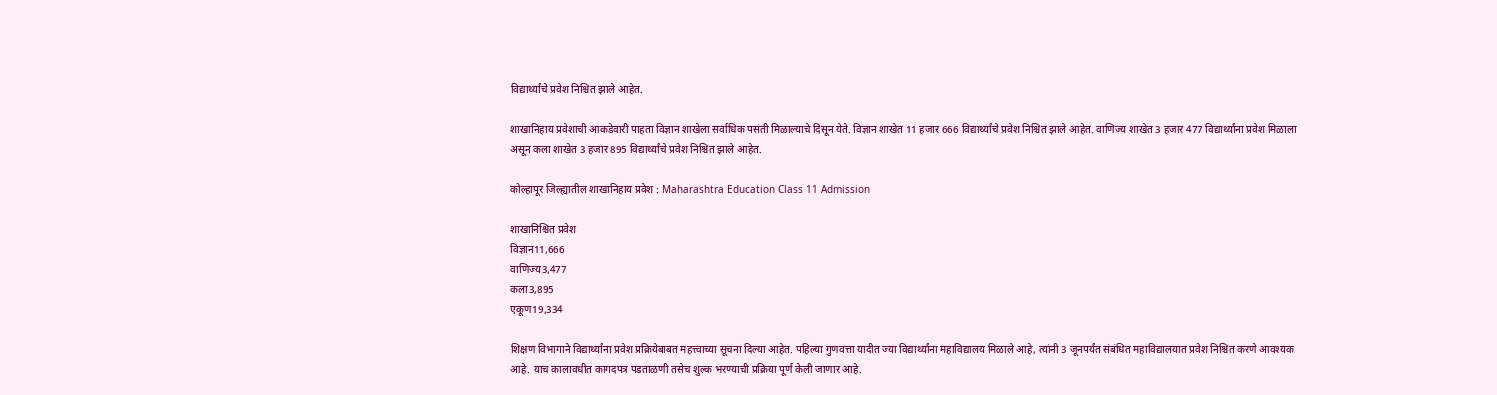विद्यार्थ्यांचे प्रवेश निश्चित झाले आहेत.

शाखानिहाय प्रवेशाची आकडेवारी पाहता विज्ञान शाखेला सर्वाधिक पसंती मिळाल्याचे दिसून येते. विज्ञान शाखेत 11 हजार 666 विद्यार्थ्यांचे प्रवेश निश्चित झाले आहेत. वाणिज्य शाखेत 3 हजार 477 विद्यार्थ्यांना प्रवेश मिळाला असून कला शाखेत 3 हजार 895 विद्यार्थ्यांचे प्रवेश निश्चित झाले आहेत.

कोल्हापूर जिल्ह्यातील शाखानिहाय प्रवेश : Maharashtra Education Class 11 Admission

शाखानिश्चित प्रवेश
विज्ञान11,666
वाणिज्य3,477
कला3,895
एकूण19,334

शिक्षण विभागाने विद्यार्थ्यांना प्रवेश प्रक्रियेबाबत महत्त्वाच्या सूचना दिल्या आहेत. पहिल्या गुणवत्ता यादीत ज्या विद्यार्थ्यांना महाविद्यालय मिळाले आहे, त्यांनी 3 जूनपर्यंत संबंधित महाविद्यालयात प्रवेश निश्चित करणे आवश्यक आहे. याच कालावधीत कागदपत्र पडताळणी तसेच शुल्क भरण्याची प्रक्रिया पूर्ण केली जाणार आहे.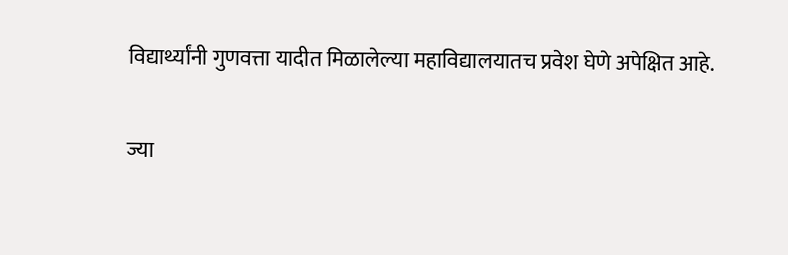विद्यार्थ्यांनी गुणवत्ता यादीत मिळालेल्या महाविद्यालयातच प्रवेश घेणे अपेक्षित आहे.

ज्या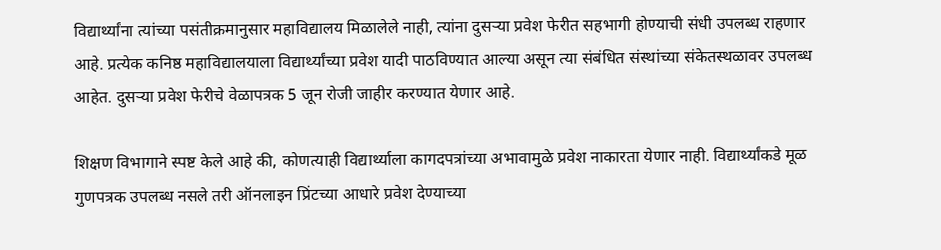विद्यार्थ्यांना त्यांच्या पसंतीक्रमानुसार महाविद्यालय मिळालेले नाही, त्यांना दुसऱ्या प्रवेश फेरीत सहभागी होण्याची संधी उपलब्ध राहणार आहे. प्रत्येक कनिष्ठ महाविद्यालयाला विद्यार्थ्यांच्या प्रवेश यादी पाठविण्यात आल्या असून त्या संबंधित संस्थांच्या संकेतस्थळावर उपलब्ध आहेत. दुसऱ्या प्रवेश फेरीचे वेळापत्रक 5 जून रोजी जाहीर करण्यात येणार आहे.

शिक्षण विभागाने स्पष्ट केले आहे की, कोणत्याही विद्यार्थ्याला कागदपत्रांच्या अभावामुळे प्रवेश नाकारता येणार नाही. विद्यार्थ्यांकडे मूळ गुणपत्रक उपलब्ध नसले तरी ऑनलाइन प्रिंटच्या आधारे प्रवेश देण्याच्या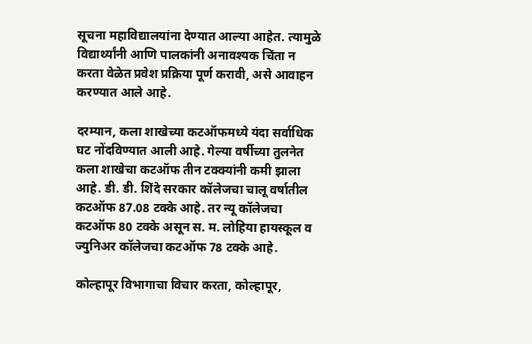सूचना महाविद्यालयांना देण्यात आल्या आहेत. त्यामुळे विद्यार्थ्यांनी आणि पालकांनी अनावश्यक चिंता न करता वेळेत प्रवेश प्रक्रिया पूर्ण करावी, असे आवाहन करण्यात आले आहे.

दरम्यान, कला शाखेच्या कटऑफमध्ये यंदा सर्वाधिक घट नोंदविण्यात आली आहे. गेल्या वर्षीच्या तुलनेत कला शाखेचा कटऑफ तीन टक्क्यांनी कमी झाला आहे. डी. डी. शिंदे सरकार कॉलेजचा चालू वर्षातील कटऑफ 87.08 टक्के आहे. तर न्यू कॉलेजचा कटऑफ 80 टक्के असून स. म. लोहिया हायस्कूल व ज्युनिअर कॉलेजचा कटऑफ 78 टक्के आहे.

कोल्हापूर विभागाचा विचार करता, कोल्हापूर,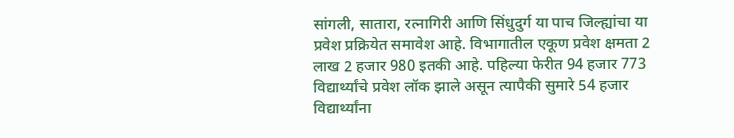सांगली, सातारा, रत्नागिरी आणि सिंधुदुर्ग या पाच जिल्ह्यांचा या प्रवेश प्रक्रियेत समावेश आहे. विभागातील एकूण प्रवेश क्षमता 2 लाख 2 हजार 980 इतकी आहे. पहिल्या फेरीत 94 हजार 773 विद्यार्थ्यांचे प्रवेश लॉक झाले असून त्यापैकी सुमारे 54 हजार विद्यार्थ्यांना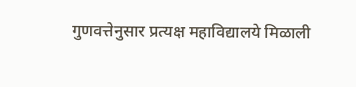गुणवत्तेनुसार प्रत्यक्ष महाविद्यालये मिळाली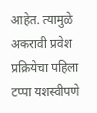आहेत. त्यामुळे अकरावी प्रवेश प्रक्रियेचा पहिला टप्पा यशस्वीपणे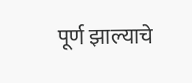पूर्ण झाल्याचे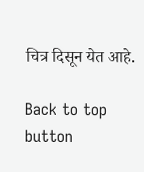चित्र दिसून येत आहे.

Back to top button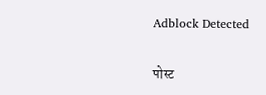Adblock Detected

पोस्ट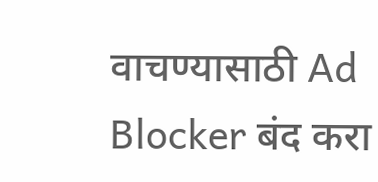वाचण्यासाठी Ad Blocker बंद करा